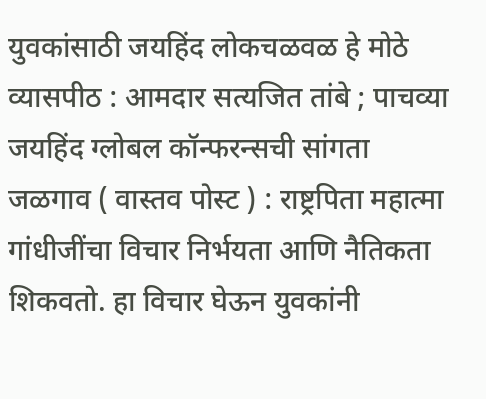युवकांसाठी जयहिंद लोकचळवळ हे मोठे व्यासपीठ : आमदार सत्यजित तांबे ; पाचव्या जयहिंद ग्लोबल कॉन्फरन्सची सांगता
जळगाव ( वास्तव पोस्ट ) : राष्ट्रपिता महात्मा गांधीजींचा विचार निर्भयता आणि नैतिकता शिकवतो. हा विचार घेऊन युवकांनी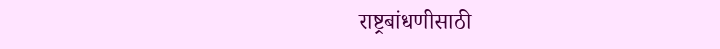राष्ट्रबांधणीसाठी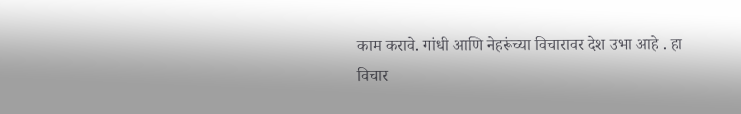काम करावे. गांधी आणि नेहरूंच्या विचारावर देश उभा आहे . हा विचार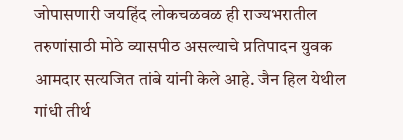जोपासणारी जयहिंद लोकचळवळ ही राज्यभरातील तरुणांसाठी मोठे व्यासपीठ असल्याचे प्रतिपादन युवक आमदार सत्यजित तांबे यांनी केले आहे. जैन हिल येथील गांधी तीर्थ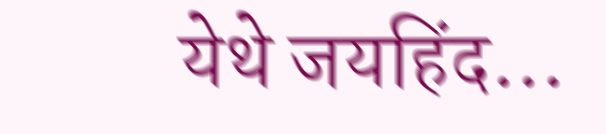येथे जयहिंद…